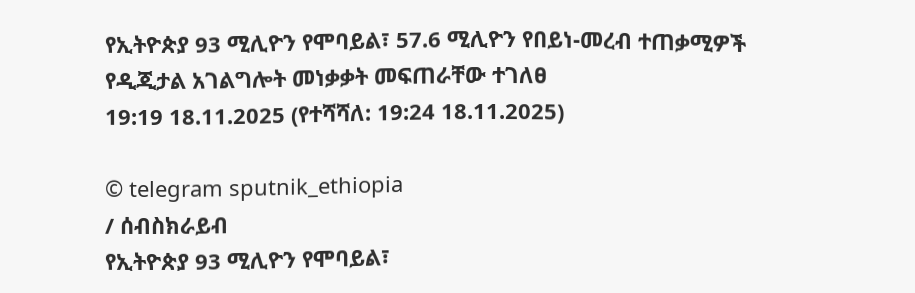የኢትዮጵያ 93 ሚሊዮን የሞባይል፣ 57.6 ሚሊዮን የበይነ-መረብ ተጠቃሚዎች የዲጂታል አገልግሎት መነቃቃት መፍጠራቸው ተገለፀ
19:19 18.11.2025 (የተሻሻለ: 19:24 18.11.2025)

© telegram sputnik_ethiopia
/ ሰብስክራይብ
የኢትዮጵያ 93 ሚሊዮን የሞባይል፣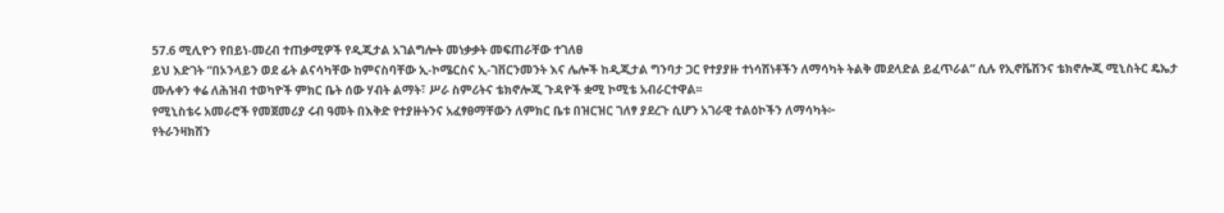57.6 ሚሊዮን የበይነ-መረብ ተጠቃሚዎች የዲጂታል አገልግሎት መነቃቃት መፍጠራቸው ተገለፀ
ይህ እድገት “በኦንላይን ወደ ፊት ልናሳካቸው ከምናስባቸው ኢ-ኮሜርስና ኢ-ገቨርንመንት እና ሌሎች ከዲጂታል ግንባታ ጋር የተያያዙ ተነሳሽነቶችን ለማሳካት ትልቅ መደላድል ይፈጥራል” ሲሉ የኢኖቬሽንና ቴክኖሎጂ ሚኒስትር ዴኤታ ሙሉቀን ቀሬ ለሕዝብ ተወካዮች ምክር ቤት ሰው ሃብት ልማት፣ ሥራ ስምሪትና ቴክኖሎጂ ጉዳዮች ቋሚ ኮሚቴ አብራርተዋል፡፡
የሚኒስቴሩ አመራሮች የመጀመሪያ ሩብ ዓመት በእቅድ የተያዙትንና አፈፃፀማቸውን ለምክር ቤቱ በዝርዝር ገለፃ ያደረጉ ሲሆን አገራዊ ተልዕኮችን ለማሳካት፦
የትራንዛክሽን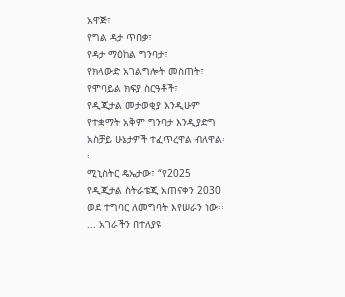አዋጅ፣
የግል ዳታ ጥበቃ፣
የዳታ ማዕከል ግንባታ፣
የክላውድ አገልግሎት መስጠት፣
የሞባይል ክፍያ ስርዓቶች፣
የዲጂታል መታወቂያ እንዲሁም
የተቋማት አቅም ግንባታ እንዲያድግ አስቻይ ሁኔታዎች ተፈጥረዋል ብለዋል፡፡
ሚኒስትር ዴኤታው፣ “የ2025 የዲጂታል ስትራቴጂ አጠናቀን 2030 ወደ ተግባር ለመግባት እየሠራን ነው፡፡ ... አገራችን በተለያዩ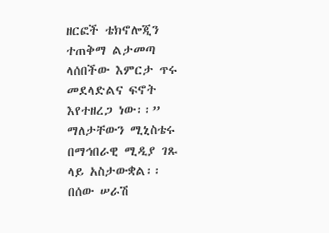ዘርፎች ቴክኖሎጂን ተጠቅማ ልታመጣ ላሰበችው እምርታ ጥሩ መደላድልና ፍኖት እየተዘረጋ ነው፡፡” ማለታቸውን ሚኒስቴሩ በማኅበራዊ ሚዲያ ገጹ ላይ አስታውቋል፡፡
በሰው ሠራሽ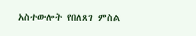አስተውሎት የበለጸገ ምስል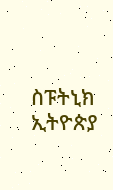ስፑትኒክ ኢትዮጵያ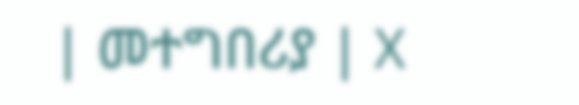| መተግበሪያ | X